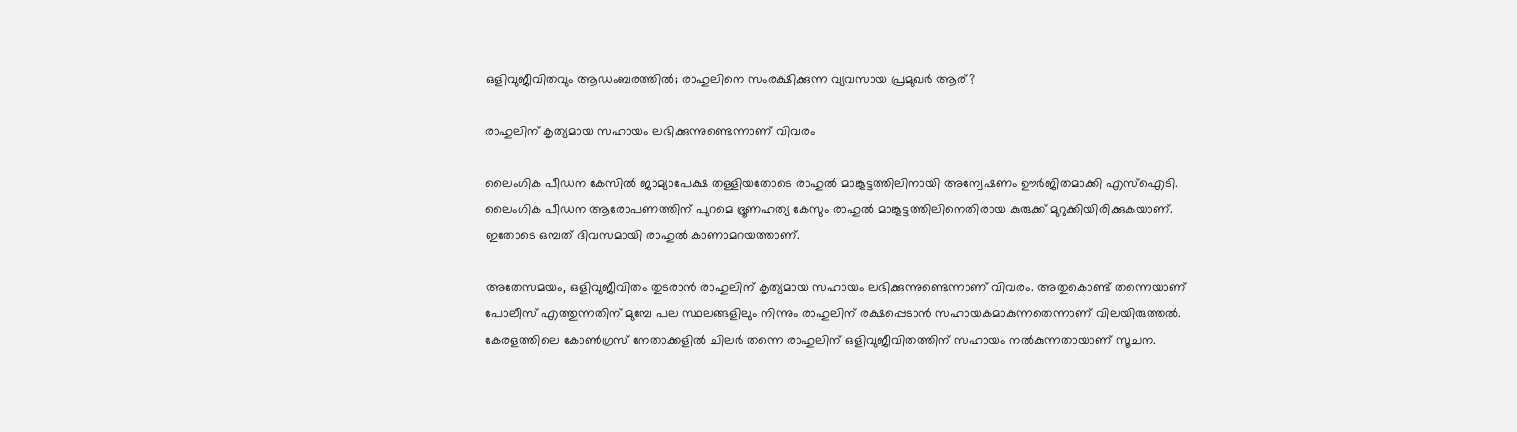ഒളിവുജീവിതവും ആഡംബരത്തില്‍; രാഹുലിനെ സംരക്ഷിക്കുന്ന വ്യവസായ പ്രമുഖര്‍ ആര്?

രാഹുലിന് കൃത്യമായ സഹായം ലഭിക്കുന്നുണ്ടെന്നാണ് വിവരം

ലൈംഗിക പീഡന കേസില്‍ ജാമ്യാപേക്ഷ തള്ളിയതോടെ രാഹുല്‍ മാങ്കൂട്ടത്തിലിനായി അന്വേഷണം ഊര്‍ജിതമാക്കി എസ്‌ഐടി. ലൈംഗിക പീഡന ആരോപണത്തിന് പുറമെ ഭ്രൂണഹത്യ കേസും രാഹുല്‍ മാങ്കൂട്ടത്തിലിനെതിരായ കുരുക്ക് മുറുക്കിയിരിക്കുകയാണ്. ഇതോടെ ഒമ്പത് ദിവസമായി രാഹുല്‍ കാണാമറയത്താണ്.

അതേസമയം, ഒളിവുജീവിതം തുടരാന്‍ രാഹുലിന് കൃത്യമായ സഹായം ലഭിക്കുന്നുണ്ടെന്നാണ് വിവരം. അതുകൊണ്ട് തന്നെയാണ് പോലീസ് എത്തുന്നതിന് മുമ്പേ പല സ്ഥലങ്ങളിലും നിന്നും രാഹുലിന് രക്ഷപ്പെടാന്‍ സഹായകമാകുന്നതെന്നാണ് വിലയിരുത്തല്‍. കേരളത്തിലെ കോണ്‍ഗ്രസ് നേതാക്കളില്‍ ചിലര്‍ തന്നെ രാഹുലിന് ഒളിവുജീവിതത്തിന് സഹായം നല്‍കുന്നതായാണ് സൂചന.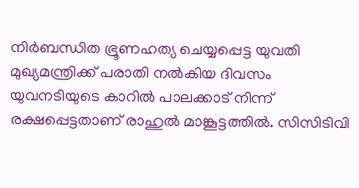നിര്‍ബന്ധിത ഭ്രൂണഹത്യ ചെയ്യപ്പെട്ട യുവതി മുഖ്യമന്ത്രിക്ക് പരാതി നല്‍കിയ ദിവസം യുവനടിയുടെ കാറില്‍ പാലക്കാട് നിന്ന് രക്ഷപ്പെട്ടതാണ് രാഹുല്‍ മാങ്കൂട്ടത്തില്‍. സിസിടിവി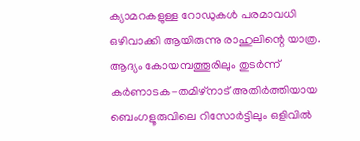ക്യാമറകളുള്ള റോഡുകള്‍ പരമാവധി ഒഴിവാക്കി ആയിരുന്നു രാഹുലിന്റെ യാത്ര. ആദ്യം കോയമ്പത്തൂരിലും തുടര്‍ന്ന് കര്‍ണാടക-തമിഴ്നാട് അതിര്‍ത്തിയായ ബെംഗളൂരുവിലെ റിസോര്‍ട്ടിലും ഒളിവില്‍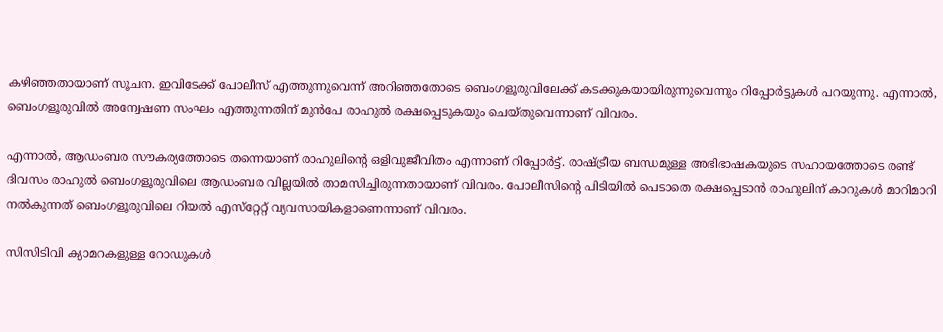കഴിഞ്ഞതായാണ് സൂചന. ഇവിടേക്ക് പോലീസ് എത്തുന്നുവെന്ന് അറിഞ്ഞതോടെ ബെംഗളൂരുവിലേക്ക് കടക്കുകയായിരുന്നുവെന്നും റിപ്പോര്‍ട്ടുകള്‍ പറയുന്നു. എന്നാല്‍, ബെംഗളൂരുവില്‍ അന്വേഷണ സംഘം എത്തുന്നതിന് മുന്‍പേ രാഹുല്‍ രക്ഷപ്പെടുകയും ചെയ്തുവെന്നാണ് വിവരം.

എന്നാല്‍, ആഡംബര സൗകര്യത്തോടെ തന്നെയാണ് രാഹുലിന്റെ ഒളിവുജീവിതം എന്നാണ് റിപ്പോര്‍ട്ട്. രാഷ്ട്രീയ ബന്ധമുള്ള അഭിഭാഷകയുടെ സഹായത്തോടെ രണ്ട് ദിവസം രാഹുല്‍ ബെംഗളൂരുവിലെ ആഡംബര വില്ലയില്‍ താമസിച്ചിരുന്നതായാണ് വിവരം. പോലീസിന്റെ പിടിയില്‍ പെടാതെ രക്ഷപ്പെടാന്‍ രാഹുലിന് കാറുകള്‍ മാറിമാറി നല്‍കുന്നത് ബെംഗളൂരുവിലെ റിയല്‍ എസ്‌റ്റേറ്റ് വ്യവസായികളാണെന്നാണ് വിവരം.

സിസിടിവി ക്യാമറകളുള്ള റോഡുകള്‍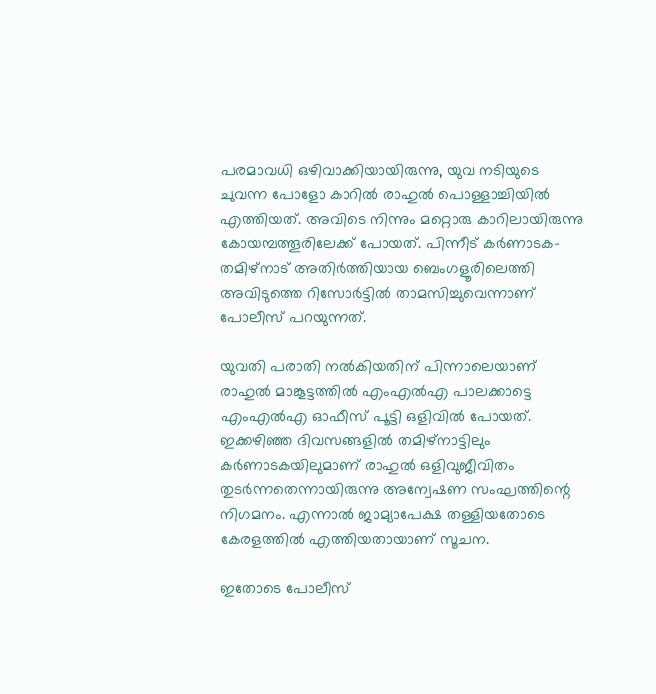പരമാവധി ഒഴിവാക്കിയായിരുന്നു, യുവ നടിയുടെ ചുവന്ന പോളോ കാറില്‍ രാഹുല്‍ പൊള്ളാച്ചിയില്‍ എത്തിയത്. അവിടെ നിന്നും മറ്റൊരു കാറിലായിരുന്നു കോയമ്പത്തൂരിലേക്ക് പോയത്. പിന്നീട് കര്‍ണാടക-തമിഴ്‌നാട് അതിര്‍ത്തിയായ ബെംഗളൂരിലെത്തി അവിടുത്തെ റിസോര്‍ട്ടില്‍ താമസിച്ചുവെന്നാണ് പോലീസ് പറയുന്നത്.

യുവതി പരാതി നല്‍കിയതിന് പിന്നാലെയാണ് രാഹുല്‍ മാങ്കൂട്ടത്തില്‍ എംഎല്‍എ പാലക്കാട്ടെ എംഎല്‍എ ഓഫീസ് പൂട്ടി ഒളിവില്‍ പോയത്. ഇക്കഴിഞ്ഞ ദിവസങ്ങളില്‍ തമിഴ്‌നാട്ടിലും കര്‍ണാടകയിലുമാണ് രാഹുല്‍ ഒളിവുജീവിതം തുടര്‍ന്നതെന്നായിരുന്നു അന്വേഷണ സംഘത്തിന്റെ നിഗമനം. എന്നാല്‍ ജാമ്യാപേക്ഷ തള്ളിയതോടെ കേരളത്തില്‍ എത്തിയതായാണ് സൂചന.

ഇതോടെ പോലീസ്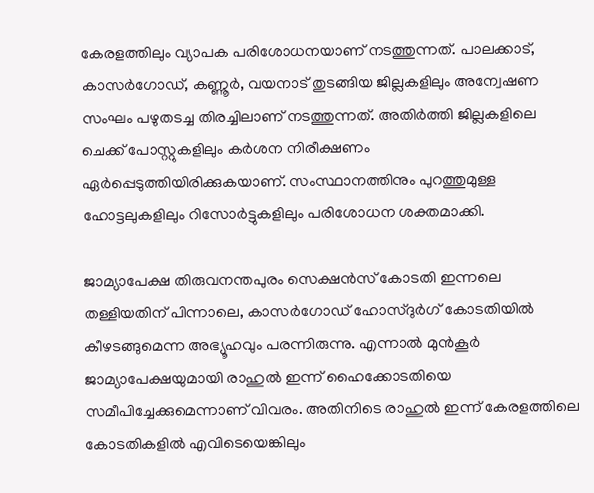കേരളത്തിലും വ്യാപക പരിശോധനയാണ് നടത്തുന്നത്. പാലക്കാട്, കാസര്‍ഗോഡ്, കണ്ണൂര്‍, വയനാട് തുടങ്ങിയ ജില്ലകളിലും അന്വേഷണ സംഘം പഴുതടച്ച തിരച്ചിലാണ് നടത്തുന്നത്. അതിര്‍ത്തി ജില്ലകളിലെ ചെക്ക് പോസ്റ്റുകളിലും കര്‍ശന നിരീക്ഷണം ഏര്‍പ്പെടുത്തിയിരിക്കുകയാണ്. സംസ്ഥാനത്തിനും പുറത്തുമുള്ള ഹോട്ടലുകളിലും റിസോര്‍ട്ടുകളിലും പരിശോധന ശക്തമാക്കി.

ജാമ്യാപേക്ഷ തിരുവനന്തപുരം സെക്ഷന്‍സ് കോടതി ഇന്നലെ തള്ളിയതിന് പിന്നാലെ, കാസര്‍ഗോഡ് ഹോസ്ദുര്‍ഗ് കോടതിയില്‍ കീഴടങ്ങുമെന്ന അഭ്യൂഹവും പരന്നിരുന്നു. എന്നാല്‍ മുന്‍കൂര്‍ ജാമ്യാപേക്ഷയുമായി രാഹുല്‍ ഇന്ന് ഹൈക്കോടതിയെ സമീപിച്ചേക്കുമെന്നാണ് വിവരം. അതിനിടെ രാഹുല്‍ ഇന്ന് കേരളത്തിലെ കോടതികളില്‍ എവിടെയെങ്കിലും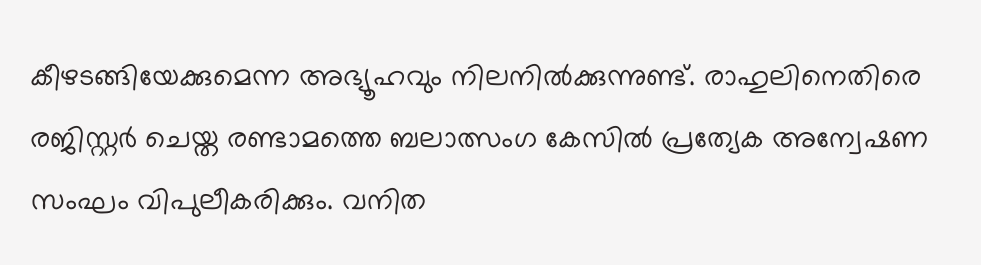കീഴടങ്ങിയേക്കുമെന്ന അഭ്യൂഹവും നിലനില്‍ക്കുന്നുണ്ട്. രാഹുലിനെതിരെ രജിസ്റ്റര്‍ ചെയ്ത രണ്ടാമത്തെ ബലാത്സംഗ കേസില്‍ പ്രത്യേക അന്വേഷണ സംഘം വിപുലീകരിക്കും. വനിത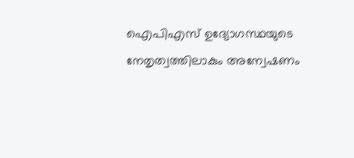ഐപിഎസ് ഉദ്യോഗസ്ഥയുടെ നേതൃത്വത്തിലാകും അന്വേഷണം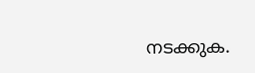നടക്കുക.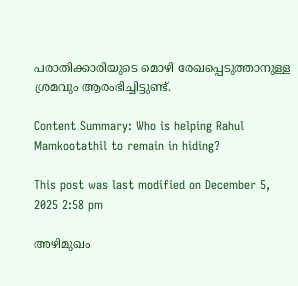പരാതിക്കാരിയുടെ മൊഴി രേഖപ്പെടുത്താനുള്ള ശ്രമവും ആരംഭിച്ചിട്ടുണ്ട്.

Content Summary: Who is helping Rahul Mamkootathil to remain in hiding?

This post was last modified on December 5, 2025 2:58 pm

അഴിമുഖം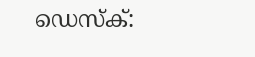ഡെസ്‌ക്: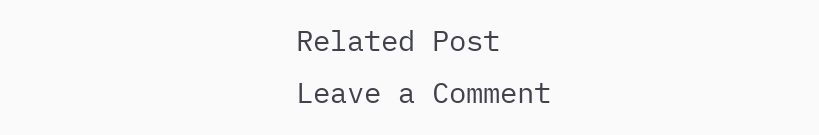Related Post
Leave a Comment